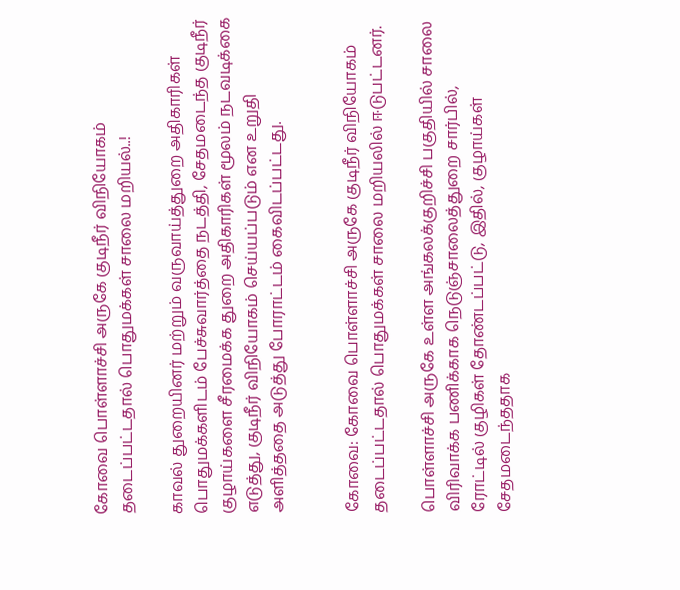கோவை பொள்ளாச்சி அருகே குடிநீர் விநியோகம் தடைப்பட்டதால் பொதுமக்கள் சாலை மறியல்..!

காவல் துறையினர் மற்றும் வருவாய்த்துறை அதிகாரிகள் பொதுமக்களிடம் பேச்சுவார்த்தை நடத்தி, சேதமடைந்த குடிநீர் குழாய்களை சீரமைக்க துறை அதிகாரிகள் மூலம் நடவடிக்கை எடுத்து, குடிநீர் விநியோகம் செய்யப்படும் என உறுதி அளித்ததை அடுத்து போராட்டம் கைவிடப்பட்டது.


கோவை: கோவை பொள்ளாச்சி அருகே குடிநீர் விநியோகம் தடைப்பட்டதால் பொதுமக்கள் சாலை மறியலில் ஈடுபட்டனர்.

பொள்ளாச்சி அருகே உள்ள அங்கலக்குறிச்சி பகுதியில் சாலை விரிவாக்க பணிக்காக நெடுஞ்சாலைத்துறை சார்பில், ரோட்டில் குழிகள் தோண்டப்பட்டு, இதில், குழாய்கள் சேதமடைந்ததாக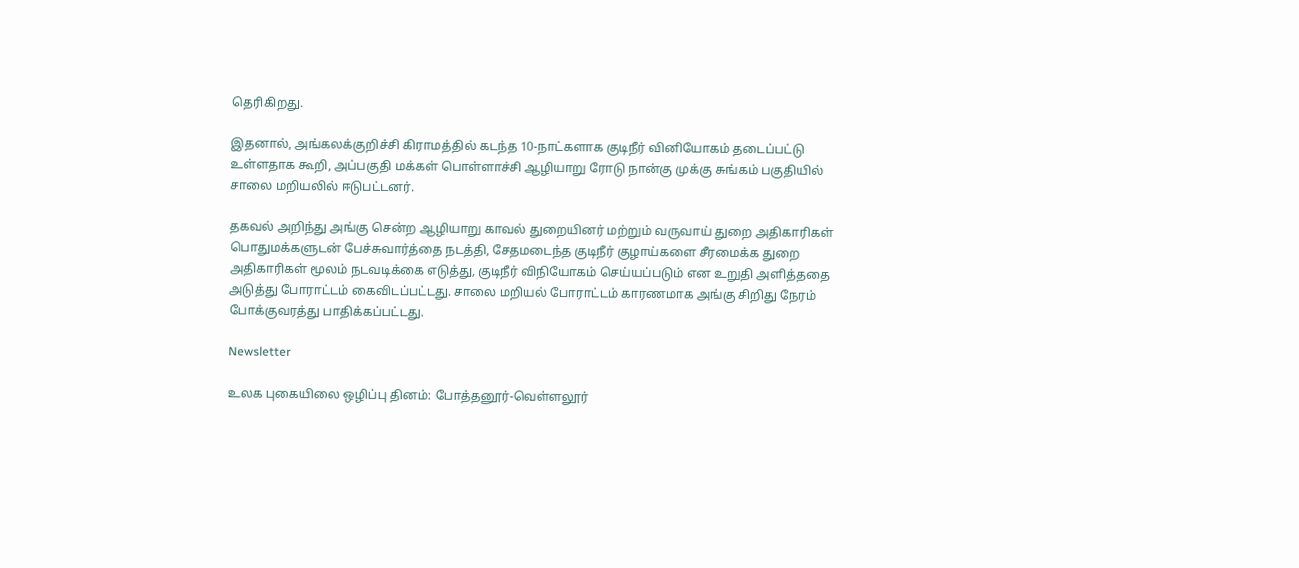தெரிகிறது.

இதனால், அங்கலக்குறிச்சி கிராமத்தில் கடந்த 10-நாட்களாக குடிநீர் வினியோகம் தடைப்பட்டு உள்ளதாக கூறி, அப்பகுதி மக்கள் பொள்ளாச்சி ஆழியாறு ரோடு நான்கு முக்கு சுங்கம் பகுதியில் சாலை மறியலில் ஈடுபட்டனர்.

தகவல் அறிந்து அங்கு சென்ற ஆழியாறு காவல் துறையினர் மற்றும் வருவாய் துறை அதிகாரிகள் பொதுமக்களுடன் பேச்சுவார்த்தை நடத்தி, சேதமடைந்த குடிநீர் குழாய்களை சீரமைக்க துறை அதிகாரிகள் மூலம் நடவடிக்கை எடுத்து, குடிநீர் விநியோகம் செய்யப்படும் என உறுதி அளித்ததை அடுத்து போராட்டம் கைவிடப்பட்டது. சாலை மறியல் போராட்டம் காரணமாக அங்கு சிறிது நேரம் போக்குவரத்து பாதிக்கப்பட்டது.

Newsletter

உலக புகையிலை ஒழிப்பு தினம்: போத்தனூர்-வெள்ளலூர்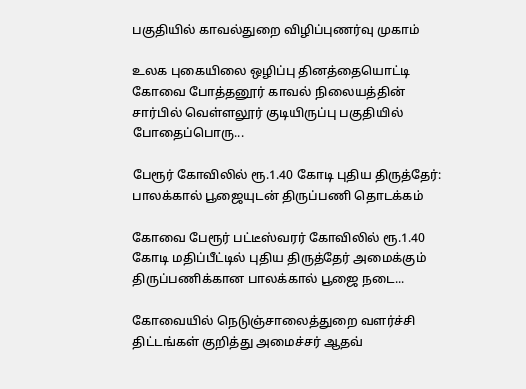பகுதியில் காவல்துறை விழிப்புணர்வு முகாம்

உலக புகையிலை ஒழிப்பு தினத்தையொட்டி கோவை போத்தனூர் காவல் நிலையத்தின் சார்பில் வெள்ளலூர் குடியிருப்பு பகுதியில் போதைப்பொரு...

பேரூர் கோவிலில் ரூ.1.40 கோடி புதிய திருத்தேர்: பாலக்கால் பூஜையுடன் திருப்பணி தொடக்கம்

கோவை பேரூர் பட்டீஸ்வரர் கோவிலில் ரூ.1.40 கோடி மதிப்பீட்டில் புதிய திருத்தேர் அமைக்கும் திருப்பணிக்கான பாலக்கால் பூஜை நடை...

கோவையில் நெடுஞ்சாலைத்துறை வளர்ச்சி திட்டங்கள் குறித்து அமைச்சர் ஆதவ்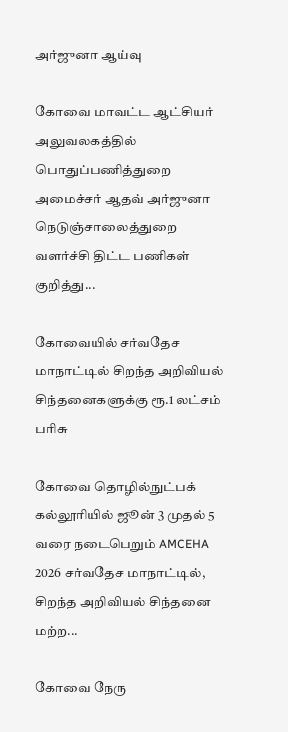அர்ஜுனா ஆய்வு

கோவை மாவட்ட ஆட்சியர் அலுவலகத்தில் பொதுப்பணித்துறை அமைச்சர் ஆதவ் அர்ஜுனா நெடுஞ்சாலைத்துறை வளர்ச்சி திட்ட பணிகள் குறித்து...

கோவையில் சர்வதேச மாநாட்டில் சிறந்த அறிவியல் சிந்தனைகளுக்கு ரூ.1 லட்சம் பரிசு

கோவை தொழில்நுட்பக் கல்லூரியில் ஜூன் 3 முதல் 5 வரை நடைபெறும் AMCEHA 2026 சர்வதேச மாநாட்டில், சிறந்த அறிவியல் சிந்தனை மற்ற...

கோவை நேரு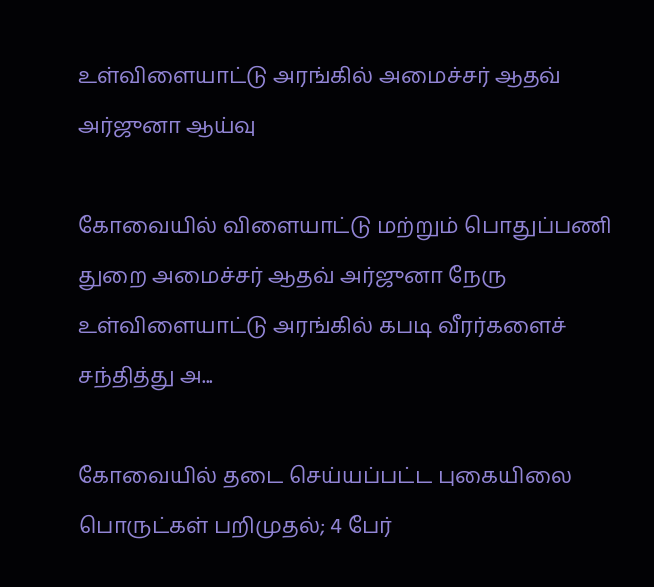உள்விளையாட்டு அரங்கில் அமைச்சர் ஆதவ் அர்ஜுனா ஆய்வு

கோவையில் விளையாட்டு மற்றும் பொதுப்பணி துறை அமைச்சர் ஆதவ் அர்ஜுனா நேரு உள்விளையாட்டு அரங்கில் கபடி வீரர்களைச் சந்தித்து அ...

கோவையில் தடை செய்யப்பட்ட புகையிலை பொருட்கள் பறிமுதல்; 4 பேர்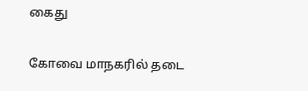கைது

கோவை மாநகரில் தடை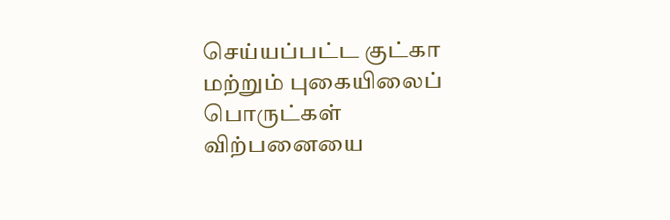செய்யப்பட்ட குட்கா மற்றும் புகையிலைப் பொருட்கள் விற்பனையை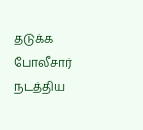தடுக்க போலீசார் நடத்திய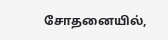சோதனையில்,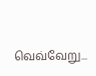வெவ்வேறு...